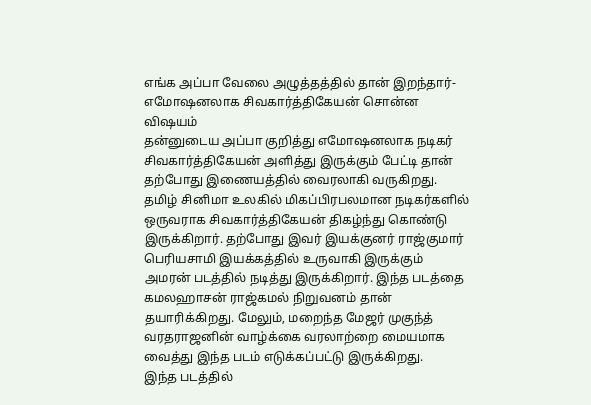எங்க அப்பா வேலை அழுத்தத்தில் தான் இறந்தார்- எமோஷனலாக சிவகார்த்திகேயன் சொன்ன விஷயம்
தன்னுடைய அப்பா குறித்து எமோஷனலாக நடிகர் சிவகார்த்திகேயன் அளித்து இருக்கும் பேட்டி தான் தற்போது இணையத்தில் வைரலாகி வருகிறது. தமிழ் சினிமா உலகில் மிகப்பிரபலமான நடிகர்களில் ஒருவராக சிவகார்த்திகேயன் திகழ்ந்து கொண்டு இருக்கிறார். தற்போது இவர் இயக்குனர் ராஜ்குமார் பெரியசாமி இயக்கத்தில் உருவாகி இருக்கும் அமரன் படத்தில் நடித்து இருக்கிறார். இந்த படத்தை கமலஹாசன் ராஜ்கமல் நிறுவனம் தான் தயாரிக்கிறது. மேலும், மறைந்த மேஜர் முகுந்த் வரதராஜனின் வாழ்க்கை வரலாற்றை மையமாக வைத்து இந்த படம் எடுக்கப்பட்டு இருக்கிறது.
இந்த படத்தில்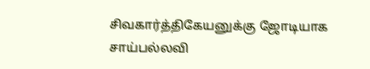சிவகார்த்திகேயனுக்கு ஜோடியாக சாய்பல்லவி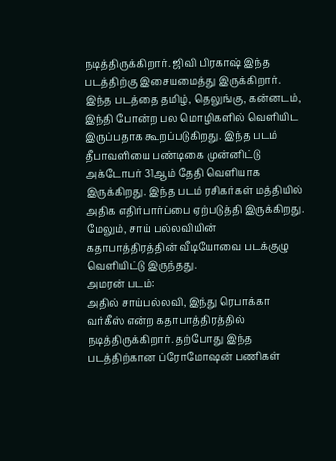நடித்திருக்கிறார். ஜிவி பிரகாஷ் இந்த படத்திற்கு இசையமைத்து இருக்கிறார். இந்த படத்தை தமிழ், தெலுங்கு, கன்னடம், இந்தி போன்ற பல மொழிகளில் வெளியிட இருப்பதாக கூறப்படுகிறது. இந்த படம் தீபாவளியை பண்டிகை முன்னிட்டு அக்டோபர் 31ஆம் தேதி வெளியாக இருக்கிறது. இந்த படம் ரசிகர்கள் மத்தியில் அதிக எதிர்பார்ப்பை ஏற்படுத்தி இருக்கிறது. மேலும், சாய் பல்லவியின் கதாபாத்திரத்தின் வீடியோவை படக்குழு வெளியிட்டு இருந்தது.
அமரன் படம்:
அதில் சாய்பல்லவி, இந்து ரெபாக்கா வர்கீஸ் என்ற கதாபாத்திரத்தில் நடித்திருக்கிறார். தற்போது இந்த படத்திற்கான ப்ரோமோஷன் பணிகள்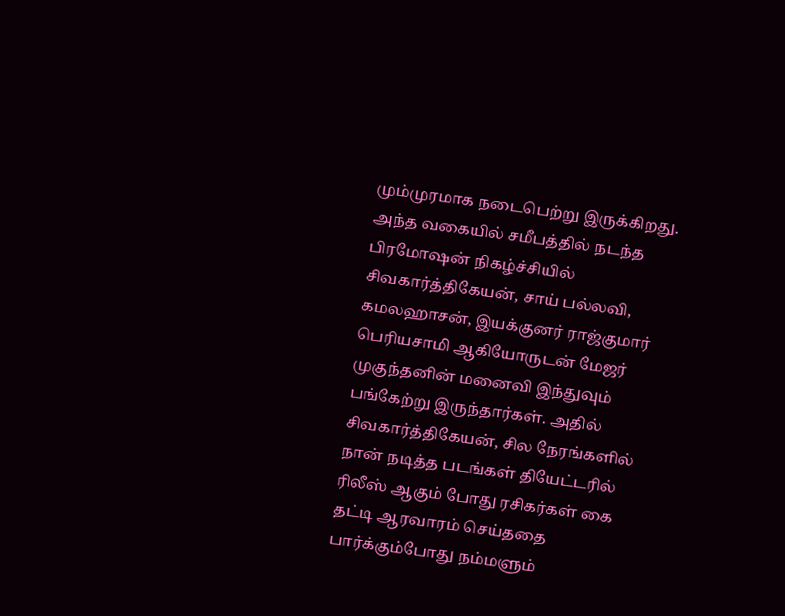மும்முரமாக நடைபெற்று இருக்கிறது. அந்த வகையில் சமீபத்தில் நடந்த பிரமோஷன் நிகழ்ச்சியில் சிவகார்த்திகேயன், சாய் பல்லவி, கமலஹாசன், இயக்குனர் ராஜ்குமார் பெரியசாமி ஆகியோருடன் மேஜர் முகுந்தனின் மனைவி இந்துவும் பங்கேற்று இருந்தார்கள். அதில் சிவகார்த்திகேயன், சில நேரங்களில் நான் நடித்த படங்கள் தியேட்டரில் ரிலீஸ் ஆகும் போது ரசிகர்கள் கை தட்டி ஆரவாரம் செய்ததை பார்க்கும்போது நம்மளும்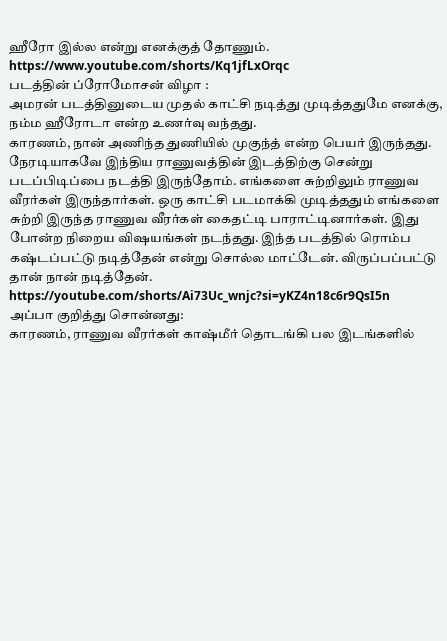ஹீரோ இல்ல என்று எனக்குத் தோணும்.
https://www.youtube.com/shorts/Kq1jfLxOrqc
படத்தின் ப்ரோமோசன் விழா :
அமரன் படத்தினுடைய முதல் காட்சி நடித்து முடித்ததுமே எனக்கு, நம்ம ஹீரோடா என்ற உணர்வு வந்தது.
காரணம், நான் அணிந்த துணியில் முகுந்த் என்ற பெயர் இருந்தது. நேரடியாகவே இந்திய ராணுவத்தின் இடத்திற்கு சென்று படப்பிடிப்பை நடத்தி இருந்தோம். எங்களை சுற்றிலும் ராணுவ வீரர்கள் இருந்தார்கள். ஒரு காட்சி படமாக்கி முடித்ததும் எங்களை சுற்றி இருந்த ராணுவ வீரர்கள் கைதட்டி பாராட்டினார்கள். இது போன்ற நிறைய விஷயங்கள் நடந்தது. இந்த படத்தில் ரொம்ப கஷ்டப்பட்டு நடித்தேன் என்று சொல்ல மாட்டேன். விருப்பப்பட்டு தான் நான் நடித்தேன்.
https://youtube.com/shorts/Ai73Uc_wnjc?si=yKZ4n18c6r9QsI5n
அப்பா குறித்து சொன்னது:
காரணம், ராணுவ வீரர்கள் காஷ்மீர் தொடங்கி பல இடங்களில்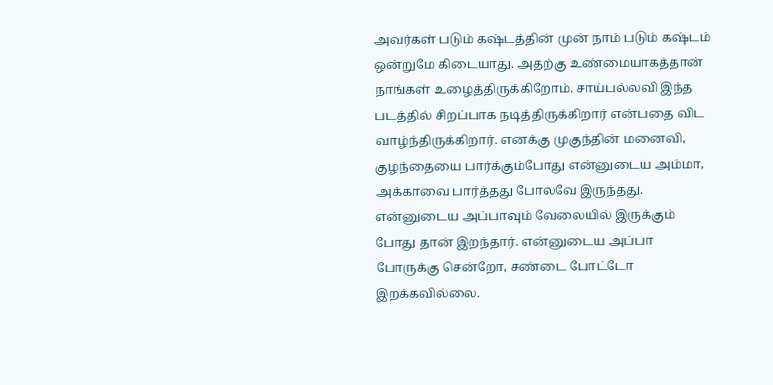அவர்கள் படும் கஷ்டத்தின் முன் நாம் படும் கஷ்டம் ஒன்றுமே கிடையாது. அதற்கு உண்மையாகத்தான் நாங்கள் உழைத்திருக்கிறோம். சாய்பல்லவி இந்த படத்தில் சிறப்பாக நடித்திருக்கிறார் என்பதை விட வாழ்ந்திருக்கிறார். எனக்கு முகுந்தின் மனைவி, குழந்தையை பார்க்கும்போது என்னுடைய அம்மா, அக்காவை பார்த்தது போலவே இருந்தது. என்னுடைய அப்பாவும் வேலையில் இருக்கும் போது தான் இறந்தார். என்னுடைய அப்பா போருக்கு சென்றோ, சண்டை போட்டோ இறக்கவில்லை.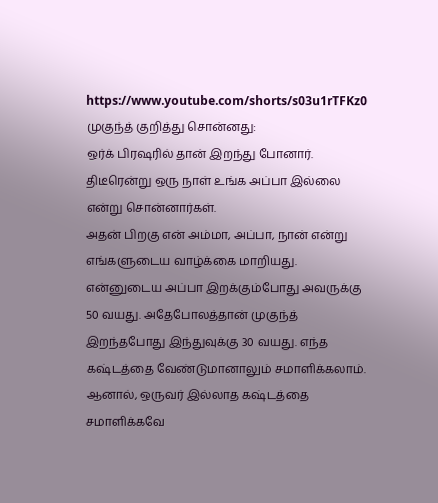https://www.youtube.com/shorts/s03u1rTFKz0
முகுந்த் குறித்து சொன்னது:
ஒர்க் பிரஷரில் தான் இறந்து போனார். திடீரென்று ஒரு நாள் உங்க அப்பா இல்லை என்று சொன்னார்கள்.
அதன் பிறகு என் அம்மா, அப்பா, நான் என்று எங்களுடைய வாழ்க்கை மாறியது. என்னுடைய அப்பா இறக்கும்போது அவருக்கு 50 வயது. அதேபோலத்தான் முகுந்த் இறந்தபோது இந்துவுக்கு 30 வயது. எந்த கஷ்டத்தை வேண்டுமானாலும் சமாளிக்கலாம். ஆனால், ஒருவர் இல்லாத கஷ்டத்தை சமாளிக்கவே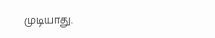முடியாது.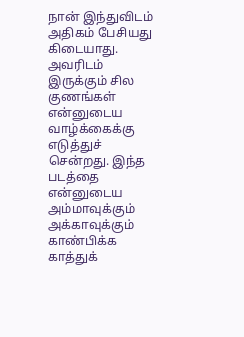நான் இந்துவிடம் அதிகம் பேசியது கிடையாது. அவரிடம் இருக்கும் சில குணங்கள் என்னுடைய வாழ்க்கைக்கு எடுத்துச் சென்றது. இந்த படத்தை என்னுடைய அம்மாவுக்கும் அக்காவுக்கும் காண்பிக்க காத்துக்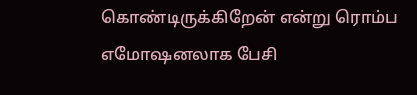கொண்டிருக்கிறேன் என்று ரொம்ப எமோஷனலாக பேசி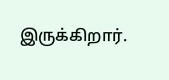இருக்கிறார்.